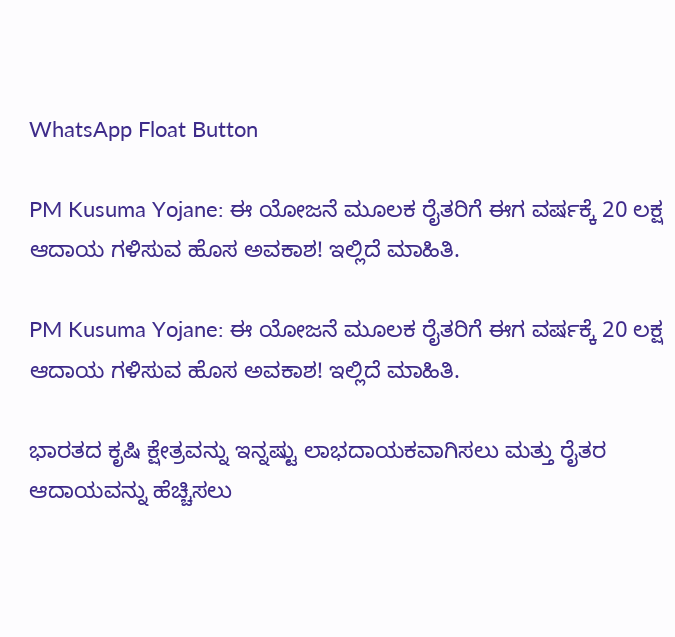WhatsApp Float Button

PM Kusuma Yojane: ಈ ಯೋಜನೆ ಮೂಲಕ ರೈತರಿಗೆ ಈಗ ವರ್ಷಕ್ಕೆ 20 ಲಕ್ಷ ಆದಾಯ ಗಳಿಸುವ ಹೊಸ ಅವಕಾಶ! ಇಲ್ಲಿದೆ ಮಾಹಿತಿ.

PM Kusuma Yojane: ಈ ಯೋಜನೆ ಮೂಲಕ ರೈತರಿಗೆ ಈಗ ವರ್ಷಕ್ಕೆ 20 ಲಕ್ಷ ಆದಾಯ ಗಳಿಸುವ ಹೊಸ ಅವಕಾಶ! ಇಲ್ಲಿದೆ ಮಾಹಿತಿ.

ಭಾರತದ ಕೃಷಿ ಕ್ಷೇತ್ರವನ್ನು ಇನ್ನಷ್ಟು ಲಾಭದಾಯಕವಾಗಿಸಲು ಮತ್ತು ರೈತರ ಆದಾಯವನ್ನು ಹೆಚ್ಚಿಸಲು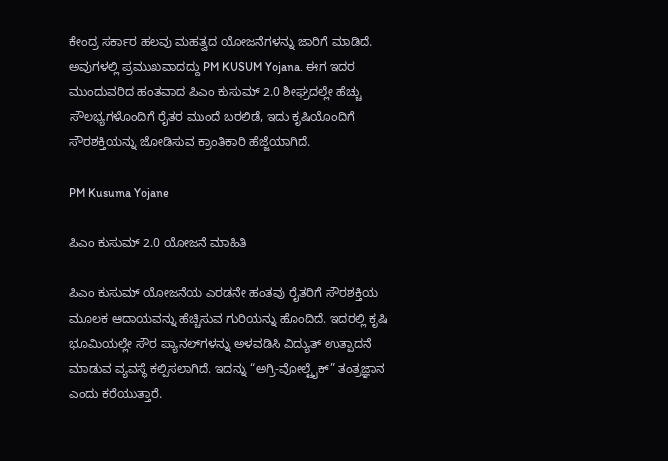ಕೇಂದ್ರ ಸರ್ಕಾರ ಹಲವು ಮಹತ್ವದ ಯೋಜನೆಗಳನ್ನು ಜಾರಿಗೆ ಮಾಡಿದೆ. ಅವುಗಳಲ್ಲಿ ಪ್ರಮುಖವಾದದ್ದು PM KUSUM Yojana. ಈಗ ಇದರ ಮುಂದುವರಿದ ಹಂತವಾದ ಪಿಎಂ ಕುಸುಮ್ 2.0 ಶೀಘ್ರದಲ್ಲೇ ಹೆಚ್ಚು ಸೌಲಭ್ಯಗಳೊಂದಿಗೆ ರೈತರ ಮುಂದೆ ಬರಲಿಡೆ, ಇದು ಕೃಷಿಯೊಂದಿಗೆ ಸೌರಶಕ್ತಿಯನ್ನು ಜೋಡಿಸುವ ಕ್ರಾಂತಿಕಾರಿ ಹೆಜ್ಜೆಯಾಗಿದೆ.

PM Kusuma Yojane

ಪಿಎಂ ಕುಸುಮ್ 2.0 ಯೋಜನೆ ಮಾಹಿತಿ

ಪಿಎಂ ಕುಸುಮ್ ಯೋಜನೆಯ ಎರಡನೇ ಹಂತವು ರೈತರಿಗೆ ಸೌರಶಕ್ತಿಯ ಮೂಲಕ ಆದಾಯವನ್ನು ಹೆಚ್ಚಿಸುವ ಗುರಿಯನ್ನು ಹೊಂದಿದೆ. ಇದರಲ್ಲಿ ಕೃಷಿ ಭೂಮಿಯಲ್ಲೇ ಸೌರ ಪ್ಯಾನಲ್‌ಗಳನ್ನು ಅಳವಡಿಸಿ ವಿದ್ಯುತ್ ಉತ್ಪಾದನೆ ಮಾಡುವ ವ್ಯವಸ್ಥೆ ಕಲ್ಪಿಸಲಾಗಿದೆ. ಇದನ್ನು “ಅಗ್ರಿ-ವೋಲ್ಟೈಕ್” ತಂತ್ರಜ್ಞಾನ ಎಂದು ಕರೆಯುತ್ತಾರೆ.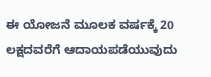ಈ ಯೋಜನೆ ಮೂಲಕ ವರ್ಷಕ್ಕೆ 20 ಲಕ್ಷದವರೆಗೆ ಆದಾಯಪಡೆಯುವುದು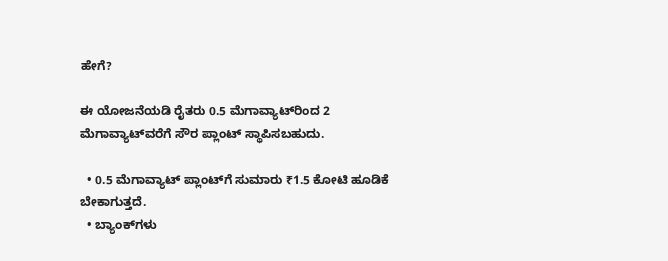ಹೇಗೆ?

ಈ ಯೋಜನೆಯಡಿ ರೈತರು 0.5 ಮೆಗಾವ್ಯಾಟ್‌ರಿಂದ 2 ಮೆಗಾವ್ಯಾಟ್‌ವರೆಗೆ ಸೌರ ಪ್ಲಾಂಟ್ ಸ್ಥಾಪಿಸಬಹುದು.

  • 0.5 ಮೆಗಾವ್ಯಾಟ್ ಪ್ಲಾಂಟ್‌ಗೆ ಸುಮಾರು ₹1.5 ಕೋಟಿ ಹೂಡಿಕೆ ಬೇಕಾಗುತ್ತದೆ.
  • ಬ್ಯಾಂಕ್‌ಗಳು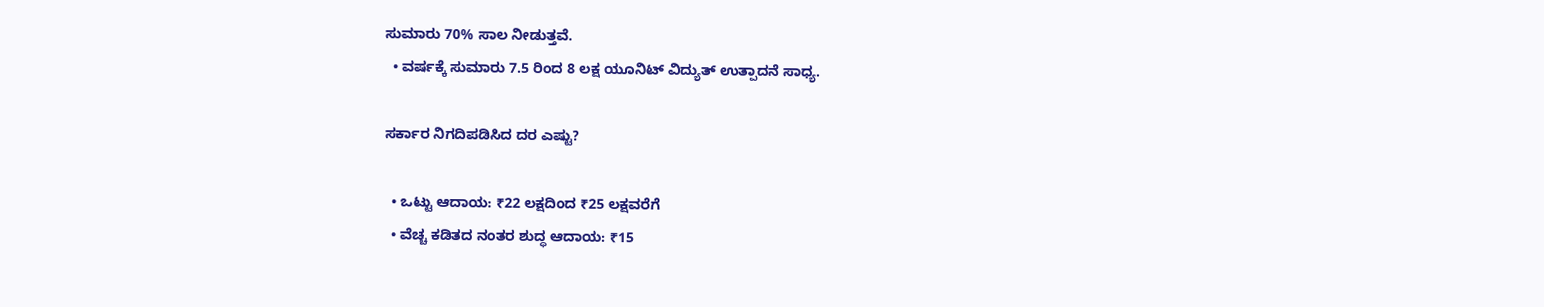ಸುಮಾರು 70% ಸಾಲ ನೀಡುತ್ತವೆ.
  • ವರ್ಷಕ್ಕೆ ಸುಮಾರು 7.5 ರಿಂದ 8 ಲಕ್ಷ ಯೂನಿಟ್ ವಿದ್ಯುತ್ ಉತ್ಪಾದನೆ ಸಾಧ್ಯ.

ಸರ್ಕಾರ ನಿಗದಿಪಡಿಸಿದ ದರ ಎಷ್ಟು?

  • ಒಟ್ಟು ಆದಾಯ: ₹22 ಲಕ್ಷದಿಂದ ₹25 ಲಕ್ಷವರೆಗೆ
  • ವೆಚ್ಚ ಕಡಿತದ ನಂತರ ಶುದ್ಧ ಆದಾಯ: ₹15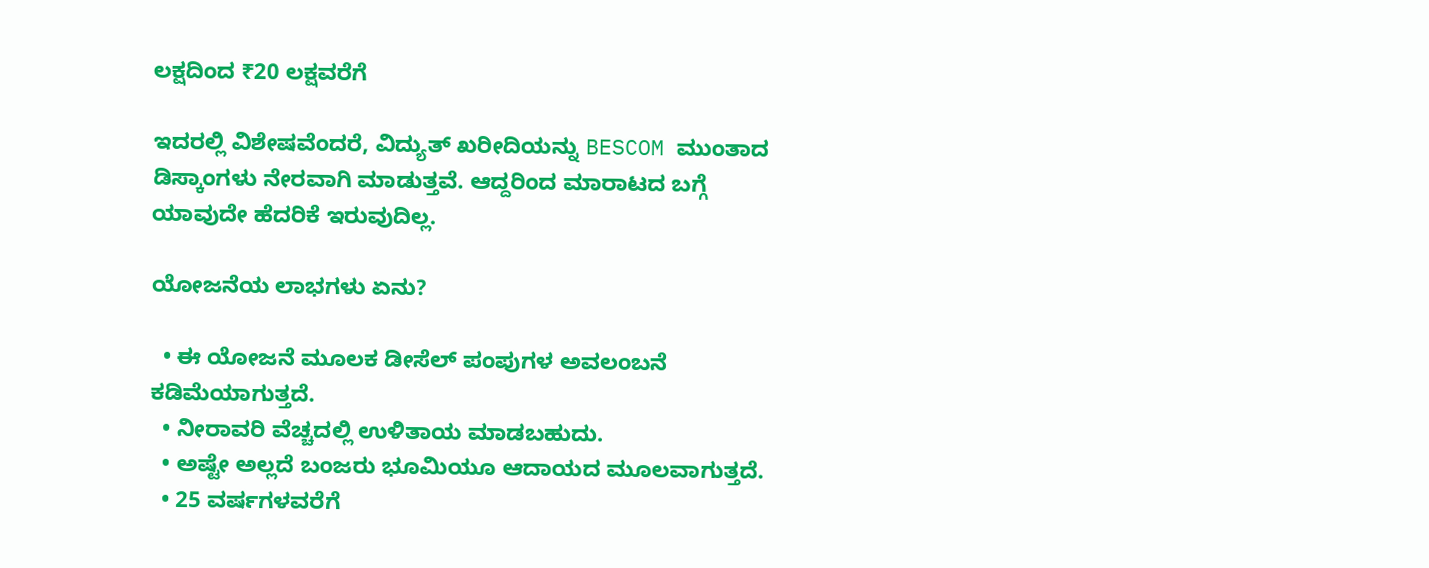ಲಕ್ಷದಿಂದ ₹20 ಲಕ್ಷವರೆಗೆ

ಇದರಲ್ಲಿ ವಿಶೇಷವೆಂದರೆ, ವಿದ್ಯುತ್ ಖರೀದಿಯನ್ನು BESCOM ಮುಂತಾದ ಡಿಸ್ಕಾಂಗಳು ನೇರವಾಗಿ ಮಾಡುತ್ತವೆ. ಆದ್ದರಿಂದ ಮಾರಾಟದ ಬಗ್ಗೆ ಯಾವುದೇ ಹೆದರಿಕೆ ಇರುವುದಿಲ್ಲ.

ಯೋಜನೆಯ ಲಾಭಗಳು ಏನು?

  • ಈ ಯೋಜನೆ ಮೂಲಕ ಡೀಸೆಲ್ ಪಂಪುಗಳ ಅವಲಂಬನೆ ಕಡಿಮೆಯಾಗುತ್ತದೆ.
  • ನೀರಾವರಿ ವೆಚ್ಚದಲ್ಲಿ ಉಳಿತಾಯ ಮಾಡಬಹುದು.
  • ಅಷ್ಟೇ ಅಲ್ಲದೆ ಬಂಜರು ಭೂಮಿಯೂ ಆದಾಯದ ಮೂಲವಾಗುತ್ತದೆ.
  • 25 ವರ್ಷಗಳವರೆಗೆ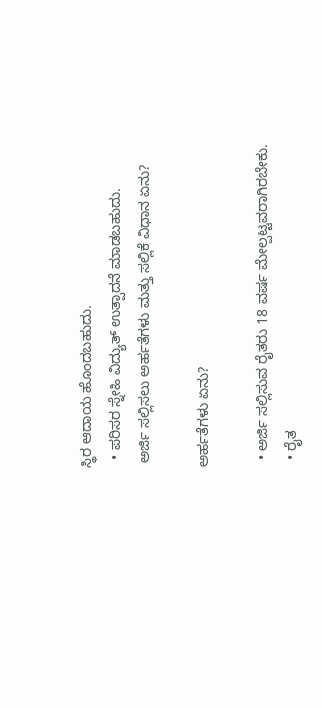ಸ್ಥಿರ ಆದಾಯ ಹೊಂದಬಹುದು.
  • ಪರಿಸರ ಸ್ನೇಹಿ ವಿದ್ಯುತ್ ಉತ್ಪಾದನೆ ಮಾಡಬಹುದು.
 ಅರ್ಜಿ ಸಲ್ಲಿಸಲು ಅರ್ಹತೆಗಳು ಮತ್ತು ಸಲ್ಲಿಕೆ ವಿಧಾನ ಏನು?

ಅರ್ಹತೆಗಳು ಏನು?

  • ಅರ್ಜಿ ಸಲ್ಲಿಸುವ ರೈತರು 18 ವರ್ಷ ಮೇಲ್ಪಟ್ಟವರಾಗಿರಬೇಕು.
  • ರೈತ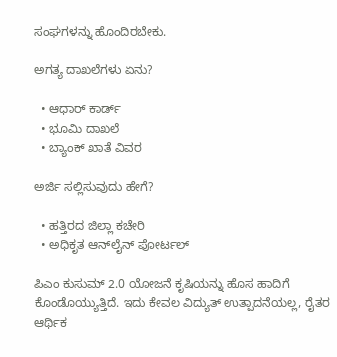ಸಂಘಗಳನ್ನು ಹೊಂದಿರಬೇಕು.

ಅಗತ್ಯ ದಾಖಲೆಗಳು ಏನು?

  • ಆಧಾರ್ ಕಾರ್ಡ್
  • ಭೂಮಿ ದಾಖಲೆ
  • ಬ್ಯಾಂಕ್ ಖಾತೆ ವಿವರ

ಅರ್ಜಿ ಸಲ್ಲಿಸುವುದು ಹೇಗೆ?

  • ಹತ್ತಿರದ ಜಿಲ್ಲಾ ಕಚೇರಿ
  • ಅಧಿಕೃತ ಆನ್‌ಲೈನ್ ಪೋರ್ಟಲ್

ಪಿಎಂ ಕುಸುಮ್ 2.0 ಯೋಜನೆ ಕೃಷಿಯನ್ನು ಹೊಸ ಹಾದಿಗೆ ಕೊಂಡೊಯ್ಯುತ್ತಿದೆ. ಇದು ಕೇವಲ ವಿದ್ಯುತ್ ಉತ್ಪಾದನೆಯಲ್ಲ, ರೈತರ ಆರ್ಥಿಕ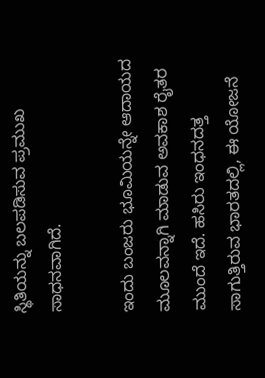ಸ್ಥಿತಿಯನ್ನು ಬಲಪಡಿಸುವ ಪ್ರಮುಖ ಸಾಧನವಾಗಿದೆ.

ಇಂದು ಬಂಜರು ಭೂಮಿಯನ್ನೇ ಆದಾಯದ ಮೂಲವನ್ನಾಗಿ ಮಾಡುವ ಅವಕಾಶ ರೈತರ ಮುಂದೆ ಇದೆ. ಹಸಿರು ಇಂಧನದತ್ತ ಸಾಗುತ್ತಿರುವ ಭಾರತದಲ್ಲಿ, ಈ ಯೋಜನೆ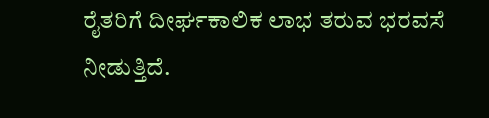ರೈತರಿಗೆ ದೀರ್ಘಕಾಲಿಕ ಲಾಭ ತರುವ ಭರವಸೆ ನೀಡುತ್ತಿದೆ.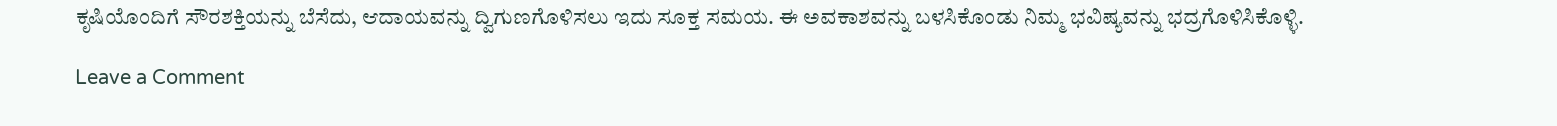ಕೃಷಿಯೊಂದಿಗೆ ಸೌರಶಕ್ತಿಯನ್ನು ಬೆಸೆದು, ಆದಾಯವನ್ನು ದ್ವಿಗುಣಗೊಳಿಸಲು ಇದು ಸೂಕ್ತ ಸಮಯ. ಈ ಅವಕಾಶವನ್ನು ಬಳಸಿಕೊಂಡು ನಿಮ್ಮ ಭವಿಷ್ಯವನ್ನು ಭದ್ರಗೊಳಿಸಿಕೊಳ್ಳಿ.

Leave a Comment